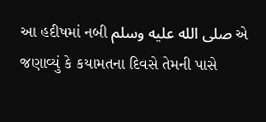આ હદીષમાં નબી صلى الله عليه وسلم એ જણાવ્યું કે કયામતના દિવસે તેમની પાસે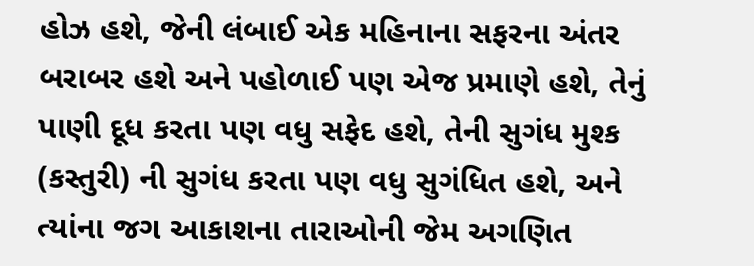હોઝ હશે, જેની લંબાઈ એક મહિનાના સફરના અંતર બરાબર હશે અને પહોળાઈ પણ એજ પ્રમાણે હશે, તેનું પાણી દૂધ કરતા પણ વધુ સફેદ હશે, તેની સુગંધ મુશ્ક (કસ્તુરી) ની સુગંધ કરતા પણ વધુ સુગંધિત હશે, અને ત્યાંના જગ આકાશના તારાઓની જેમ અગણિત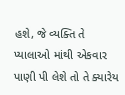હશે, જે વ્યક્તિ તે પ્યાલાઓ માંથી એકવાર પાણી પી લેશે તો તે ક્યારેય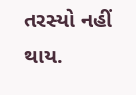તરસ્યો નહીં થાય.